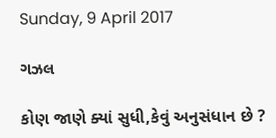Sunday, 9 April 2017

ગઝલ

કોણ જાણે ક્યાં સુધી,કેવું અનુસંધાન છે ?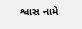શ્વાસ નામે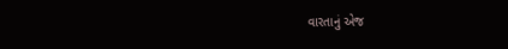વારતાનું એજ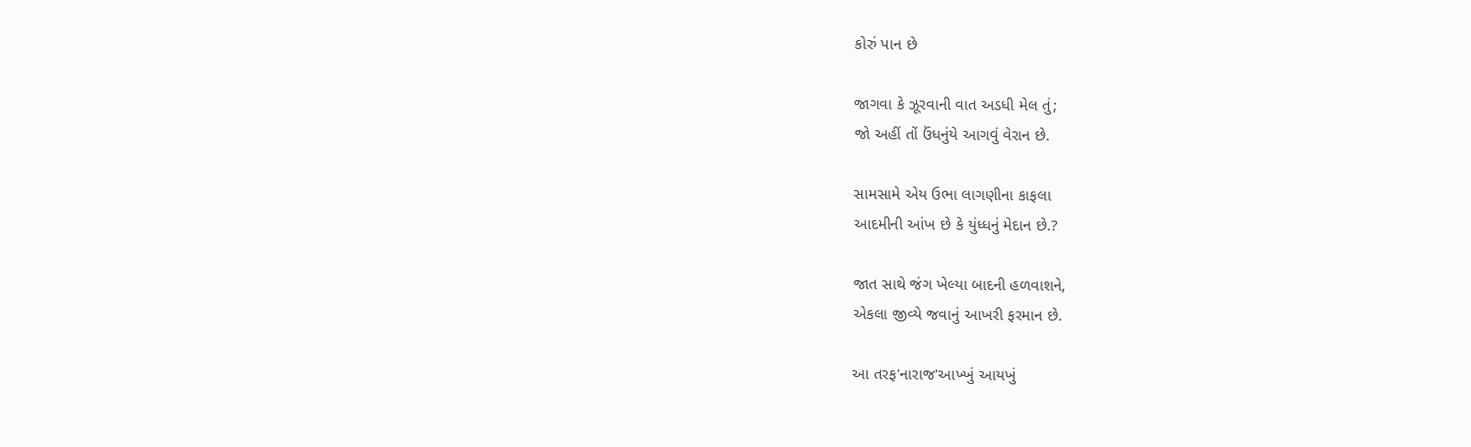કોરું પાન છે

જાગવા કે ઝૂરવાની વાત અડધી મેલ તું;
જો અહીં તોં ઉંધનુંયે આગવું વેરાન છે.

સામસામે એય ઉભા લાગણીના કાફલા
આદમીની આંખ છે કે યુંધ્ધનું મેદાન છે.?

જાત સાથે જંગ ખેલ્યા બાદની હળવાશને,
એકલા જીવ્યે જવાનું આખરી ફરમાન છે.

આ તરફ'નારાજ'આખ્ખું આયખું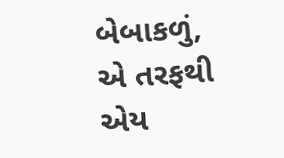બેબાકળું,
એ તરફથી એય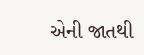એની જાતથી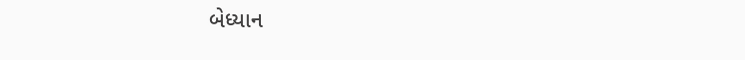બેધ્યાન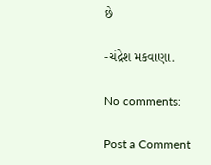છે

-ચંદ્રેશ મકવાણા.

No comments:

Post a Comment